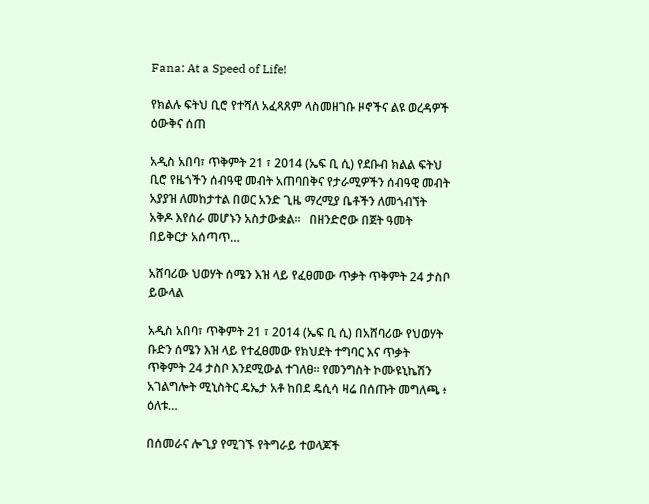Fana: At a Speed of Life!

የክልሉ ፍትህ ቢሮ የተሻለ አፈጻጸም ላስመዘገቡ ዞኖችና ልዩ ወረዳዎች ዕውቅና ሰጠ

አዲስ አበባ፣ ጥቅምት 21 ፣ 2014 (ኤፍ ቢ ሲ) የደቡብ ክልል ፍትህ ቢሮ የዜጎችን ሰብዓዊ መብት አጠባበቅና የታራሚዎችን ሰብዓዊ መብት አያያዝ ለመከታተል በወር አንድ ጊዜ ማረሚያ ቤቶችን ለመጎብኘት አቅዶ እየሰራ መሆኑን አስታውቋል፡፡   በዘንድሮው በጀት ዓመት በይቅርታ አሰጣጥ…

አሸባሪው ህወሃት ሰሜን እዝ ላይ የፈፀመው ጥቃት ጥቅምት 24 ታስቦ ይውላል

አዲስ አበባ፣ ጥቅምት 21 ፣ 2014 (ኤፍ ቢ ሲ) በአሸባሪው የህወሃት ቡድን ሰሜን እዝ ላይ የተፈፀመው የክህደት ተግባር እና ጥቃት ጥቅምት 24 ታስቦ እንደሚውል ተገለፀ። የመንግስት ኮሙዩኒኬሽን አገልግሎት ሚኒስትር ዴኤታ አቶ ከበደ ዴሲሳ ዛሬ በሰጡት መግለጫ ፥ ዕለቱ…

በሰመራና ሎጊያ የሚገኙ የትግራይ ተወላጆች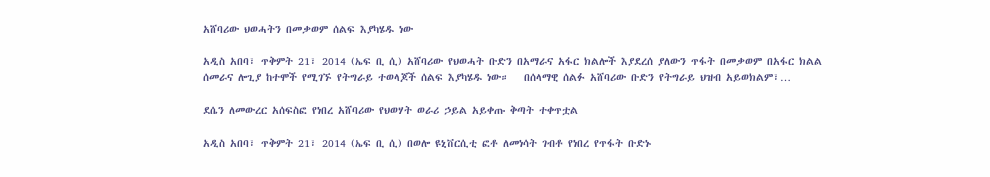አሸባሪው ህወሓትን በመቃወም ሰልፍ እያካሄዱ ነው

አዲስ አበባ፣ ጥቅምት 21፣ 2014 (ኤፍ ቢ ሲ) አሸባሪው የህወሓት ቡድን በአማራና አፋር ክልሎች እያደረሰ ያለውን ጥፋት በመቃወም በአፋር ክልል ሰመራና ሎጊያ ከተሞች የሚገኙ የትግራይ ተወላጆች ሰልፍ እያካሄዱ ነው።   በሰላማዊ ሰልፉ አሸባሪው ቡድን የትግራይ ህዝብ አይወክልም፣…

ደሴን ለመውረር አሰፍስፎ የነበረ አሸባሪው የህወሃት ወራሪ ኃይል አይቀጡ ቅጣት ተቀጥቷል

አዲስ አበባ፣ ጥቅምት 21፣ 2014 (ኤፍ ቢ ሲ) በወሎ ዩኒቨርሲቲ ፎቶ ለመነሳት ገብቶ የነበረ የጥፋት ቡድኑ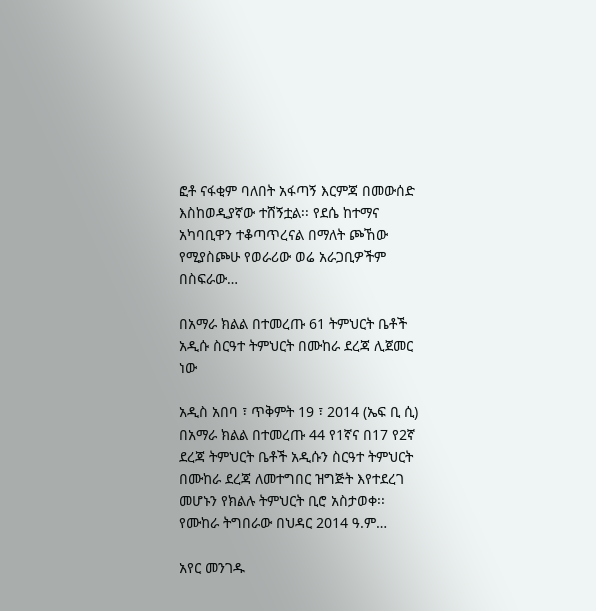ፎቶ ናፋቂም ባለበት አፋጣኝ እርምጃ በመውሰድ እስከወዲያኛው ተሸኝቷል፡፡ የደሴ ከተማና አካባቢዋን ተቆጣጥረናል በማለት ጮኸው የሚያስጮሁ የወራሪው ወሬ አራጋቢዎችም በስፍራው…

በአማራ ክልል በተመረጡ 61 ትምህርት ቤቶች አዲሱ ስርዓተ ትምህርት በሙከራ ደረጃ ሊጀመር ነው

አዲስ አበባ ፣ ጥቅምት 19 ፣ 2014 (ኤፍ ቢ ሲ) በአማራ ክልል በተመረጡ 44 የ1ኛና በ17 የ2ኛ ደረጃ ትምህርት ቤቶች አዲሱን ስርዓተ ትምህርት በሙከራ ደረጃ ለመተግበር ዝግጅት እየተደረገ መሆኑን የክልሉ ትምህርት ቢሮ አስታወቀ፡፡   የሙከራ ትግበራው በህዳር 2014 ዓ.ም…

አየር መንገዱ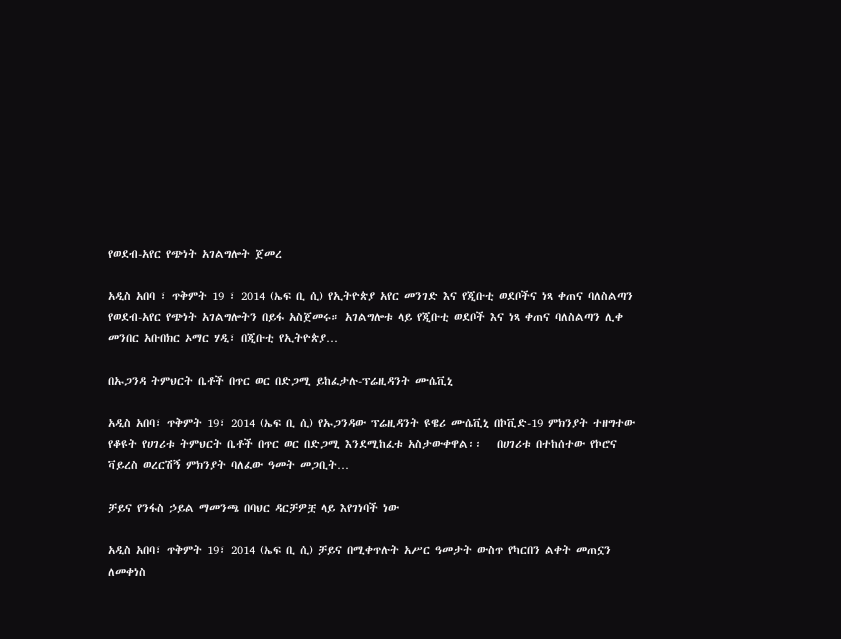የወደብ-አየር የጭነት አገልግሎት ጀመረ

አዲስ አበባ ፣ ጥቅምት 19 ፣ 2014 (ኤፍ ቢ ሲ) የኢትዮጵያ አየር መንገድ እና የጂቡቲ ወደቦችና ነጻ ቀጠና ባለስልጣን የወደብ-አየር የጭነት አገልግሎትን በይፋ አስጀመሩ። አገልግሎቱ ላይ የጂቡቲ ወደቦች እና ነጻ ቀጠና ባለስልጣን ሊቀ መንበር አቡበክር ኦማር ሃዲ፣ በጂቡቲ የኢትዮጵያ…

በኡጋንዳ ትምህርት ቤቶች በጥር ወር በድጋሚ ይከፈታሉ-ፕሬዚዳንት ሙሴቪኒ

አዲስ አበባ፣ ጥቅምት 19፣ 2014 (ኤፍ ቢ ሲ) የኡጋንዳው ፕሬዚዳንት ዩዌሪ ሙሴቪኒ በኮቪድ-19 ምክንያት ተዘግተው የቆዩት የሀገሪቱ ትምህርት ቤቶች በጥር ወር በድጋሚ እንደሚከፈቱ አስታውቀዋል፡፡   በሀገሪቱ በተከሰተው የኮሮና ቫይረስ ወረርሽኝ ምክንያት ባለፈው ዓመት መጋቢት…

ቻይና የንፋስ ኃይል ማመንጫ በባህር ዳርቻዎቿ ላይ እየገነባች ነው

አዲስ አበባ፣ ጥቅምት 19፣ 2014 (ኤፍ ቢ ሲ) ቻይና በሚቀጥሉት አሥር ዓመታት ውስጥ የካርበን ልቀት መጠኗን ለመቀነስ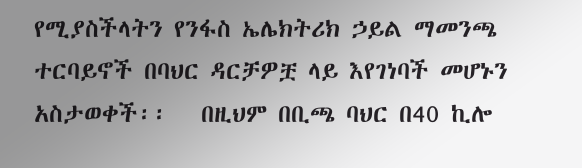የሚያስችላትን የንፋስ ኤሌክትሪክ ኃይል ማመንጫ ተርባይኖች በባህር ዳርቻዎቿ ላይ እየገነባች መሆኑን አስታወቀች፡፡   በዚህም በቢጫ ባህር በ40 ኪሎ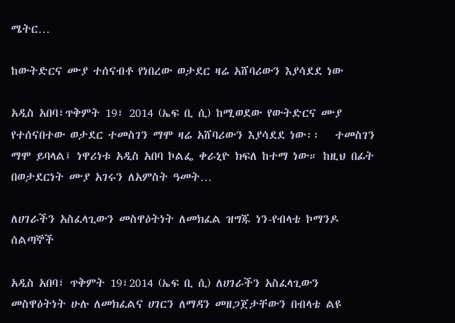ሜትር…

ከውትድርና ሙያ ተሰናብቶ የነበረው ወታደር ዛሬ አሸባሪውን እያሳደደ ነው

አዲስ አበባ፣ጥቅምት 19፣ 2014 (ኤፍ ቢ ሲ) ከሚወደው የውትድርና ሙያ የተሰናበተው ወታደር ተመስገን ማሞ ዛሬ አሸባሪውን እያሳደደ ነው፡፡   ተመስገን ማሞ ይባላል፤ ነዋሪነቱ አዲስ አበባ ኮልፌ ቀራኒዮ ክፍለ ከተማ ነው። ከዚህ በፊት በወታደርነት ሙያ አገሩን ለአምስት ዓመት…

ለሀገራችን አስፈላጊውን መስዋዕትነት ለመክፈል ዝግጁ ነን-የብላቴ ኮማንዶ ሰልጣኞች

አዲስ አበባ፣ ጥቅምት 19፣2014 (ኤፍ ቢ ሲ) ለሀገራችን አስፈላጊውን መስዋዕትነት ሁሉ ለመክፈልና ሀገርን ለማዳን መዘጋጀታቸውን በብላቴ ልዩ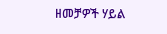ዘመቻዎች ሃይል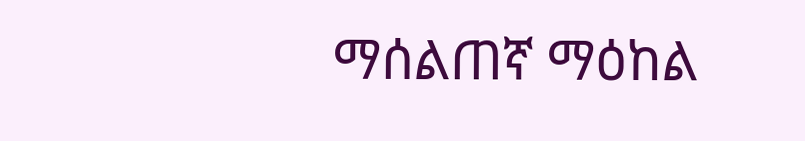ማሰልጠኛ ማዕከል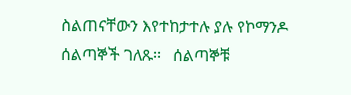ስልጠናቸውን እየተከታተሉ ያሉ የኮማንዶ ሰልጣኞች ገለጹ፡፡   ሰልጣኞቹ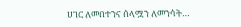ሀገር ለመበተንና ሰላሟን ለመንሳት…